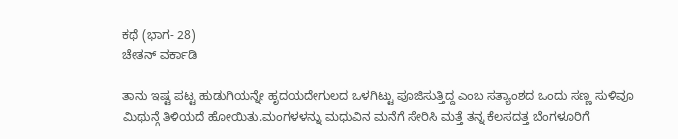ಕಥೆ (ಭಾಗ- 28)
ಚೇತನ್ ವರ್ಕಾಡಿ

ತಾನು ಇಷ್ಟ ಪಟ್ಟ ಹುಡುಗಿಯನ್ನೇ ಹೃದಯದೇಗುಲದ ಒಳಗಿಟ್ಟು ಪೂಜಿಸುತ್ತಿದ್ದ ಎಂಬ ಸತ್ಯಾಂಶದ ಒಂದು ಸಣ್ಣ ಸುಳಿವೂ ಮಿಥುನ್ಗೆ ತಿಳಿಯದೆ ಹೋಯಿತು.ಮಂಗಳಳನ್ನು ಮಧುವಿನ ಮನೆಗೆ ಸೇರಿಸಿ ಮತ್ತೆ ತನ್ನ ಕೆಲಸದತ್ತ ಬೆಂಗಳೂರಿಗೆ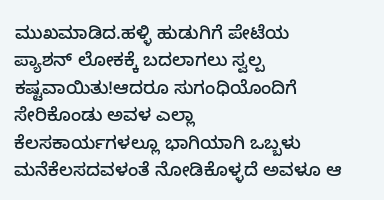ಮುಖಮಾಡಿದ.ಹಳ್ಳಿ ಹುಡುಗಿಗೆ ಪೇಟೆಯ ಪ್ಯಾಶನ್ ಲೋಕಕ್ಕೆ ಬದಲಾಗಲು ಸ್ವಲ್ಪ ಕಷ್ಟವಾಯಿತು!ಆದರೂ ಸುಗಂಧಿಯೊಂದಿಗೆ ಸೇರಿಕೊಂಡು ಅವಳ ಎಲ್ಲಾ ಕೆಲಸಕಾರ್ಯಗಳಲ್ಲೂ ಭಾಗಿಯಾಗಿ ಒಬ್ಬಳು ಮನೆಕೆಲಸದವಳಂತೆ ನೋಡಿಕೊಳ್ಳದೆ ಅವಳೂ ಆ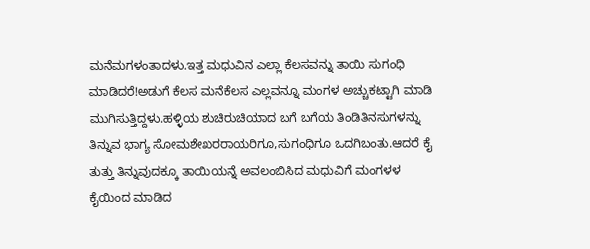ಮನೆಮಗಳಂತಾದಳು.ಇತ್ತ ಮಧುವಿನ ಎಲ್ಲಾ ಕೆಲಸವನ್ನು ತಾಯಿ ಸುಗಂಧಿ ಮಾಡಿದರೆ!ಅಡುಗೆ ಕೆಲಸ ಮನೆಕೆಲಸ ಎಲ್ಲವನ್ನೂ ಮಂಗಳ ಅಚ್ಚುಕಟ್ಟಾಗಿ ಮಾಡಿ ಮುಗಿಸುತ್ತಿದ್ದಳು.ಹಳ್ಳಿಯ ಶುಚಿರುಚಿಯಾದ ಬಗೆ ಬಗೆಯ ತಿಂಡಿತಿನಸುಗಳನ್ನು ತಿನ್ನುವ ಭಾಗ್ಯ ಸೋಮಶೇಖರರಾಯರಿಗೂ,ಸುಗಂಧಿಗೂ ಒದಗಿಬಂತು.ಆದರೆ ಕೈ ತುತ್ತು ತಿನ್ನುವುದಕ್ಕೂ ತಾಯಿಯನ್ನೆ ಅವಲಂಬಿಸಿದ ಮಧುವಿಗೆ ಮಂಗಳಳ ಕೈಯಿಂದ ಮಾಡಿದ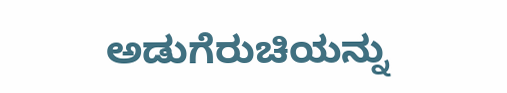ಅಡುಗೆರುಚಿಯನ್ನು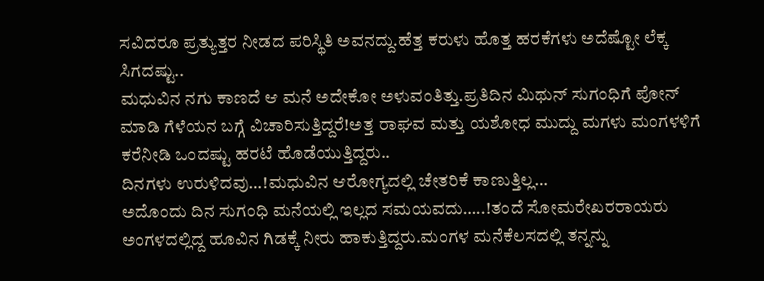ಸವಿದರೂ ಪ್ರತ್ಯುತ್ತರ ನೀಡದ ಪರಿಸ್ಥಿತಿ ಅವನದ್ದು.ಹೆತ್ತ ಕರುಳು ಹೊತ್ತ ಹರಕೆಗಳು ಅದೆಷ್ಟೋ ಲೆಕ್ಕ ಸಿಗದಷ್ಟು..
ಮಧುವಿನ ನಗು ಕಾಣದೆ ಆ ಮನೆ ಅದೇಕೋ ಅಳುವಂತಿತ್ತು.ಪ್ರತಿದಿನ ಮಿಥುನ್ ಸುಗಂಧಿಗೆ ಪೋನ್ ಮಾಡಿ ಗೆಳೆಯನ ಬಗ್ಗೆ ವಿಚಾರಿಸುತ್ತಿದ್ದರೆ!ಅತ್ತ ರಾಘವ ಮತ್ತು ಯಶೋಧ ಮುದ್ದು ಮಗಳು ಮಂಗಳಳಿಗೆ ಕರೆನೀಡಿ ಒಂದಷ್ಟು ಹರಟೆ ಹೊಡೆಯುತ್ತಿದ್ದರು..
ದಿನಗಳು ಉರುಳಿದವು…!ಮಧುವಿನ ಆರೋಗ್ಯದಲ್ಲಿ ಚೇತರಿಕೆ ಕಾಣುತ್ತಿಲ್ಲ…
ಅದೊಂದು ದಿನ ಸುಗಂಧಿ ಮನೆಯಲ್ಲಿ ಇಲ್ಲದ ಸಮಯವದು…..!ತಂದೆ ಸೋಮರೇಖರರಾಯರು ಅಂಗಳದಲ್ಲಿದ್ದ ಹೂವಿನ ಗಿಡಕ್ಕೆ ನೀರು ಹಾಕುತ್ತಿದ್ದರು.ಮಂಗಳ ಮನೆಕೆಲಸದಲ್ಲಿ ತನ್ನನ್ನು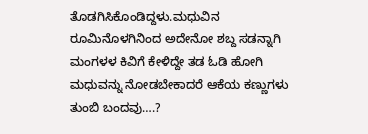ತೊಡಗಿಸಿಕೊಂಡಿದ್ದಳು.ಮಧುವಿನ ರೂಮಿನೊಳಗಿನಿಂದ ಅದೇನೋ ಶಬ್ದ ಸಡನ್ನಾಗಿ ಮಂಗಳಳ ಕಿವಿಗೆ ಕೇಳಿದ್ದೇ ತಡ ಓಡಿ ಹೋಗಿ ಮಧುವನ್ನು ನೋಡಬೇಕಾದರೆ ಆಕೆಯ ಕಣ್ಣುಗಳು ತುಂಬಿ ಬಂದವು….?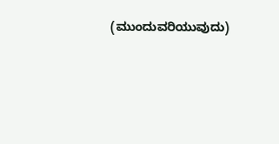(ಮುಂದುವರಿಯುವುದು)